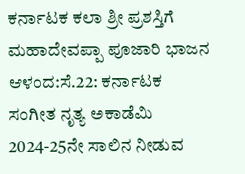ಕರ್ನಾಟಕ ಕಲಾ ಶ್ರೀ ಪ್ರಶಸ್ತಿಗೆ ಮಹಾದೇವಪ್ಪಾ ಪೂಜಾರಿ ಭಾಜನ
ಆಳಂದ:ಸೆ.22: ಕರ್ನಾಟಕ ಸಂಗೀತ ನೃತ್ಯ ಅಕಾಡೆಮಿ 2024-25ನೇ ಸಾಲಿನ ನೀಡುವ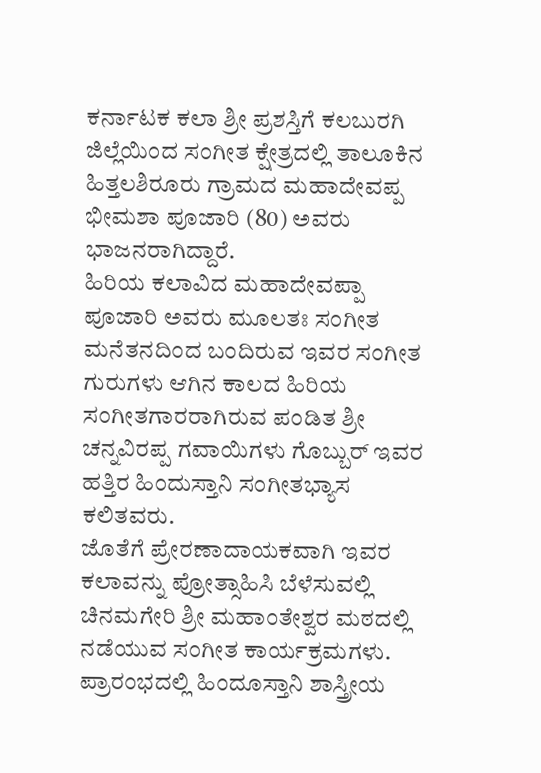ಕರ್ನಾಟಕ ಕಲಾ ಶ್ರೀ ಪ್ರಶಸ್ತಿಗೆ ಕಲಬುರಗಿ ಜಿಲ್ಲೆಯಿಂದ ಸಂಗೀತ ಕ್ಷೇತ್ರದಲ್ಲಿ ತಾಲೂಕಿನ ಹಿತ್ತಲಶಿರೂರು ಗ್ರಾಮದ ಮಹಾದೇವಪ್ಪ ಭೀಮಶಾ ಪೂಜಾರಿ (80) ಅವರು ಭಾಜನರಾಗಿದ್ದಾರೆ.
ಹಿರಿಯ ಕಲಾವಿದ ಮಹಾದೇವಪ್ಪಾ ಪೂಜಾರಿ ಅವರು ಮೂಲತಃ ಸಂಗೀತ ಮನೆತನದಿಂದ ಬಂದಿರುವ ಇವರ ಸಂಗೀತ ಗುರುಗಳು ಆಗಿನ ಕಾಲದ ಹಿರಿಯ ಸಂಗೀತಗಾರರಾಗಿರುವ ಪಂಡಿತ ಶ್ರೀ ಚನ್ನವಿರಪ್ಪ ಗವಾಯಿಗಳು ಗೊಬ್ಬುರ್ ಇವರ ಹತ್ತಿರ ಹಿಂದುಸ್ತಾನಿ ಸಂಗೀತಭ್ಯಾಸ ಕಲಿತವರು.
ಜೊತೆಗೆ ಪ್ರೇರಣಾದಾಯಕವಾಗಿ ಇವರ ಕಲಾವನ್ನು ಪ್ರೋತ್ಸಾಹಿಸಿ ಬೆಳೆಸುವಲ್ಲಿ ಚಿನಮಗೇರಿ ಶ್ರೀ ಮಹಾಂತೇಶ್ವರ ಮಠದಲ್ಲಿ ನಡೆಯುವ ಸಂಗೀತ ಕಾರ್ಯಕ್ರಮಗಳು. ಪ್ರಾರಂಭದಲ್ಲಿ ಹಿಂದೂಸ್ತಾನಿ ಶಾಸ್ತ್ರೀಯ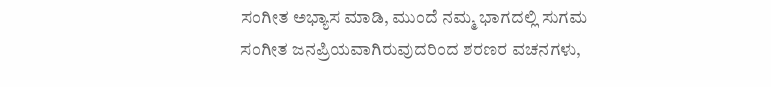ಸಂಗೀತ ಅಭ್ಯಾಸ ಮಾಡಿ, ಮುಂದೆ ನಮ್ಮ ಭಾಗದಲ್ಲಿ ಸುಗಮ ಸಂಗೀತ ಜನಪ್ರಿಯವಾಗಿರುವುದರಿಂದ ಶರಣರ ವಚನಗಳು,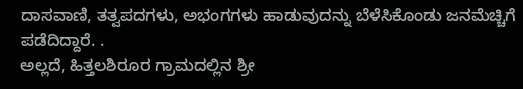ದಾಸವಾಣಿ, ತತ್ವಪದಗಳು, ಅಭಂಗಗಳು ಹಾಡುವುದನ್ನು ಬೆಳೆಸಿಕೊಂಡು ಜನಮೆಚ್ಚಿಗೆ ಪಡೆದಿದ್ದಾರೆ. .
ಅಲ್ಲದೆ, ಹಿತ್ತಲಶಿರೂರ ಗ್ರಾಮದಲ್ಲಿನ ಶ್ರೀ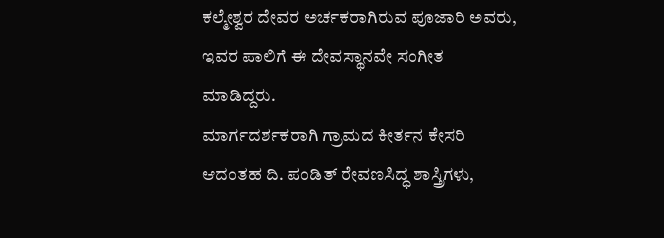ಕಲ್ಮೇಶ್ವರ ದೇವರ ಅರ್ಚಕರಾಗಿರುವ ಪೂಜಾರಿ ಅವರು, ಇವರ ಪಾಲಿಗೆ ಈ ದೇವಸ್ಥಾನವೇ ಸಂಗೀತ ಮಾಡಿದ್ದರು.
ಮಾರ್ಗದರ್ಶಕರಾಗಿ ಗ್ರಾಮದ ಕೀರ್ತನ ಕೇಸರಿ ಆದಂತಹ ದಿ. ಪಂಡಿತ್ ರೇವಣಸಿದ್ಧ ಶಾಸ್ತ್ರಿಗಳು,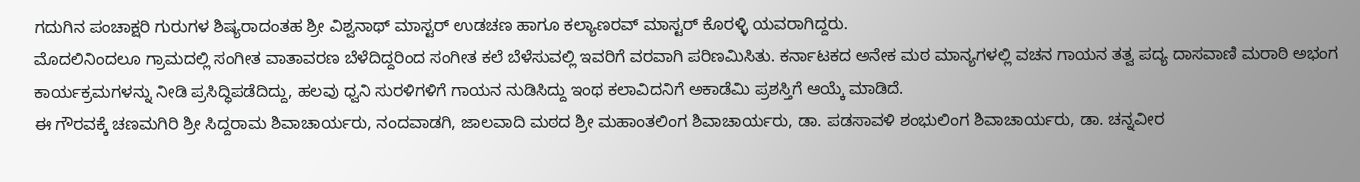ಗದುಗಿನ ಪಂಚಾಕ್ಷರಿ ಗುರುಗಳ ಶಿಷ್ಯರಾದಂತಹ ಶ್ರೀ ವಿಶ್ವನಾಥ್ ಮಾಸ್ಟರ್ ಉಡಚಣ ಹಾಗೂ ಕಲ್ಯಾಣರವ್ ಮಾಸ್ಟರ್ ಕೊರಳ್ಳಿ ಯವರಾಗಿದ್ದರು.
ಮೊದಲಿನಿಂದಲೂ ಗ್ರಾಮದಲ್ಲಿ ಸಂಗೀತ ವಾತಾವರಣ ಬೆಳೆದಿದ್ದರಿಂದ ಸಂಗೀತ ಕಲೆ ಬೆಳೆಸುವಲ್ಲಿ ಇವರಿಗೆ ವರವಾಗಿ ಪರಿಣಮಿಸಿತು. ಕರ್ನಾಟಕದ ಅನೇಕ ಮಠ ಮಾನ್ಯಗಳಲ್ಲಿ ವಚನ ಗಾಯನ ತತ್ವ ಪದ್ಯ ದಾಸವಾಣಿ ಮರಾಠಿ ಅಭಂಗ ಕಾರ್ಯಕ್ರಮಗಳನ್ನು ನೀಡಿ ಪ್ರಸಿದ್ಧಿಪಡೆದಿದ್ದು, ಹಲವು ಧ್ವನಿ ಸುರಳಿಗಳಿಗೆ ಗಾಯನ ನುಡಿಸಿದ್ದು ಇಂಥ ಕಲಾವಿದನಿಗೆ ಅಕಾಡೆಮಿ ಪ್ರಶಸ್ತಿಗೆ ಆಯ್ಕೆ ಮಾಡಿದೆ.
ಈ ಗೌರವಕ್ಕೆ ಚಣಮಗಿರಿ ಶ್ರೀ ಸಿದ್ದರಾಮ ಶಿವಾಚಾರ್ಯರು, ನಂದವಾಡಗಿ, ಜಾಲವಾದಿ ಮಠದ ಶ್ರೀ ಮಹಾಂತಲಿಂಗ ಶಿವಾಚಾರ್ಯರು, ಡಾ. ಪಡಸಾವಳಿ ಶಂಭುಲಿಂಗ ಶಿವಾಚಾರ್ಯರು, ಡಾ. ಚನ್ನವೀರ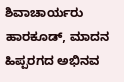ಶಿವಾಚಾರ್ಯರು ಹಾರಕೂಡ್, ಮಾದನ ಹಿಪ್ಪರಗದ ಅಭಿನವ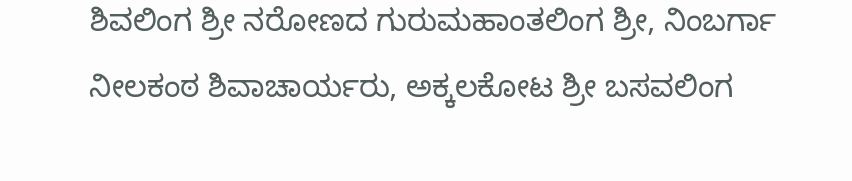ಶಿವಲಿಂಗ ಶ್ರೀ ನರೋಣದ ಗುರುಮಹಾಂತಲಿಂಗ ಶ್ರೀ, ನಿಂಬರ್ಗಾ ನೀಲಕಂಠ ಶಿವಾಚಾರ್ಯರು, ಅಕ್ಕಲಕೋಟ ಶ್ರೀ ಬಸವಲಿಂಗ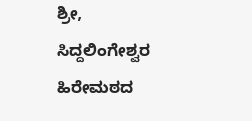ಶ್ರೀ, ಸಿದ್ದಲಿಂಗೇಶ್ವರ ಹಿರೇಮಠದ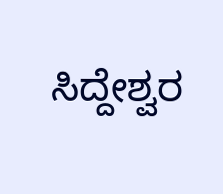ಸಿದ್ದೇಶ್ವರ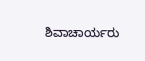ಶಿವಾಚಾರ್ಯರು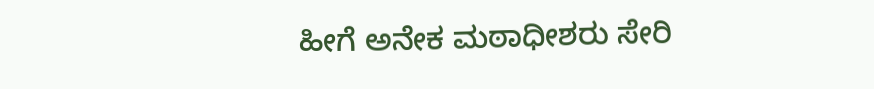ಹೀಗೆ ಅನೇಕ ಮಠಾಧೀಶರು ಸೇರಿ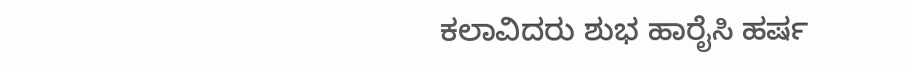ಕಲಾವಿದರು ಶುಭ ಹಾರೈಸಿ ಹರ್ಷ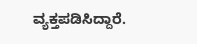ವ್ಯಕ್ತಪಡಿಸಿದ್ದಾರೆ.